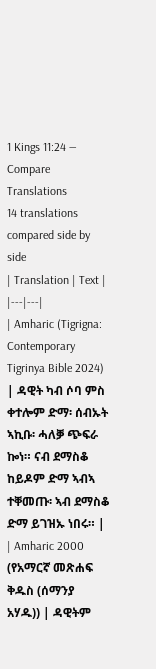1 Kings 11:24 — Compare Translations
14 translations compared side by side
| Translation | Text |
|---|---|
| Amharic (Tigrigna: Contemporary Tigrinya Bible 2024) | ዳዊት ካብ ሶባ ምስ ቀተሎም ድማ፡ ሰብኡት ኣኪቡ፡ ሓለቓ ጭፍራ ኰነ። ናብ ደማስቆ ከይዶም ድማ ኣብኣ ተቐመጡ፡ ኣብ ደማስቆ ድማ ይገዝኡ ነበሩ። |
| Amharic 2000 (የአማርኛ መጽሐፍ ቅዱስ (ሰማንያ አሃዱ)) | ዳዊትም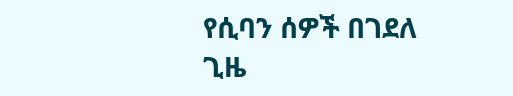የሲባን ሰዎች በገደለ ጊዜ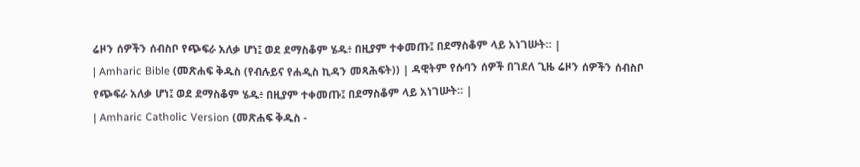ሬዞን ሰዎችን ሰብስቦ የጭፍራ አለቃ ሆነ፤ ወደ ደማስቆም ሄዱ፥ በዚያም ተቀመጡ፤ በደማስቆም ላይ አነገሡት። |
| Amharic Bible (መጽሐፍ ቅዱስ (የብሉይና የሐዲስ ኪዳን መጻሕፍት)) | ዳዊትም የሱባን ሰዎች በገደለ ጊዜ ሬዞን ሰዎችን ሰብስቦ የጭፍራ አለቃ ሆነ፤ ወደ ደማስቆም ሄዱ፥ በዚያም ተቀመጡ፤ በደማስቆም ላይ አነገሡት። |
| Amharic Catholic Version (መጽሐፍ ቅዱስ -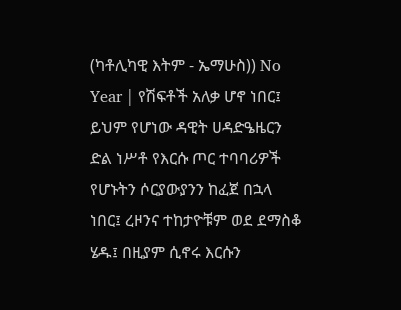(ካቶሊካዊ እትም - ኤማሁስ)) No Year | የሽፍቶች አለቃ ሆኖ ነበር፤ ይህም የሆነው ዳዊት ሀዳድዔዜርን ድል ነሥቶ የእርሱ ጦር ተባባሪዎች የሆኑትን ሶርያውያንን ከፈጀ በኋላ ነበር፤ ረዞንና ተከታዮቹም ወደ ደማስቆ ሄዱ፤ በዚያም ሲኖሩ እርሱን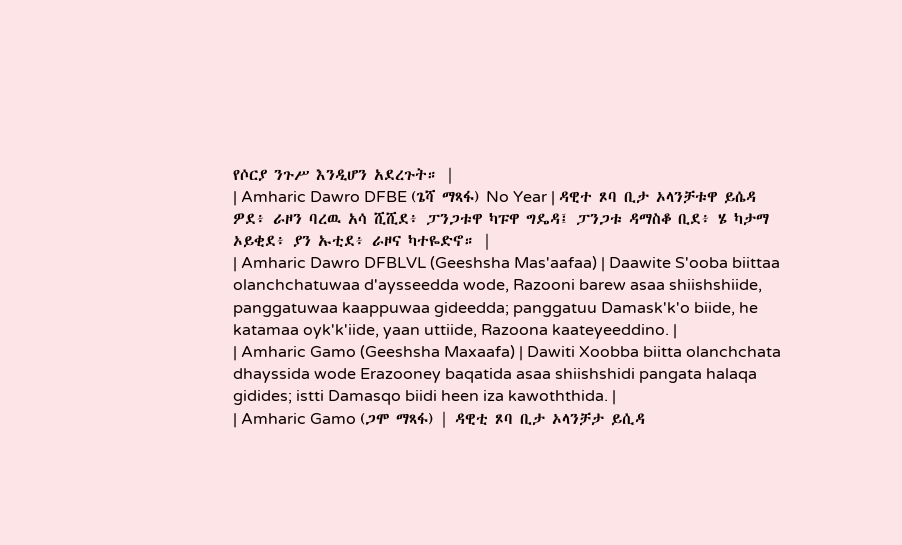የሶርያ ንጉሥ እንዲሆን አደረጉት። |
| Amharic Dawro DFBE (ጌሻ ማጻፋ) No Year | ዳዊተ ጾባ ቢታ ኦላንቻቱዋ ይሴዳ ዎደ፥ ራዞን ባረዉ አሳ ሺሺደ፥ ፓንጋቱዋ ካፑዋ ግዴዳ፤ ፓንጋቱ ዳማስቆ ቢደ፥ ሄ ካታማ ኦይቂደ፥ ያን ኡቲደ፥ ራዞና ካተዬድኖ። |
| Amharic Dawro DFBLVL (Geeshsha Mas'aafaa) | Daawite S'ooba biittaa olanchchatuwaa d'aysseedda wode, Razooni barew asaa shiishshiide, panggatuwaa kaappuwaa gideedda; panggatuu Damask'k'o biide, he katamaa oyk'k'iide, yaan uttiide, Razoona kaateyeeddino. |
| Amharic Gamo (Geeshsha Maxaafa) | Dawiti Xoobba biitta olanchchata dhayssida wode Erazooney baqatida asaa shiishshidi pangata halaqa gidides; istti Damasqo biidi heen iza kawoththida. |
| Amharic Gamo (ጋሞ ማጻፋ) | ዳዊቲ ጾባ ቢታ ኦላንቻታ ይሲዳ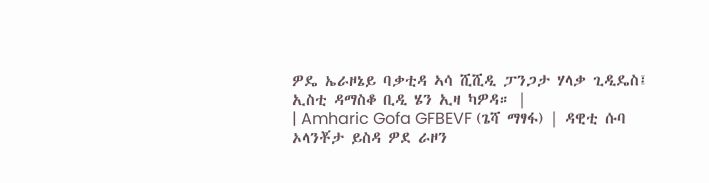ዎዴ ኤራዞኔይ ባቃቲዳ ኣሳ ሺሺዲ ፓንጋታ ሃላቃ ጊዲዴስ፤ ኢስቲ ዳማስቆ ቢዲ ሄን ኢዛ ካዎዳ። |
| Amharic Gofa GFBEVF (ጌሻ ማፃፋ) | ዳዊቲ ሱባ ኦላንቾታ ይስዳ ዎደ ራዞን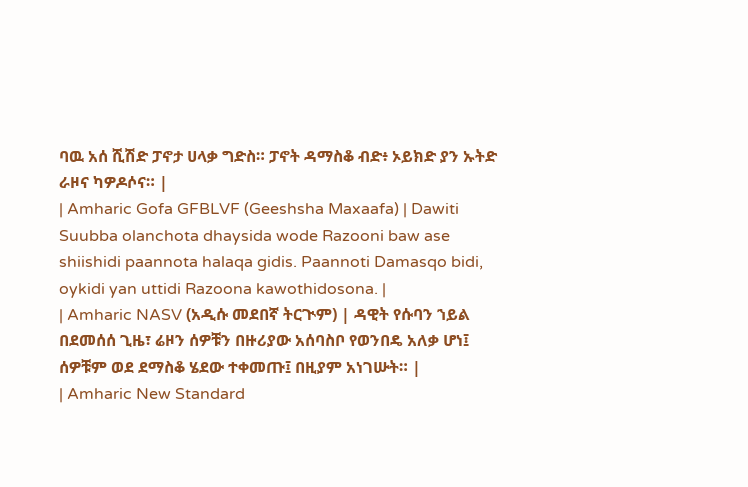ባዉ አሰ ሺሽድ ፓኖታ ሀላቃ ግድስ። ፓኖት ዳማስቆ ብድ፥ ኦይክድ ያን ኡትድ ራዞና ካዎዶሶና። |
| Amharic Gofa GFBLVF (Geeshsha Maxaafa) | Dawiti Suubba olanchota dhaysida wode Razooni baw ase shiishidi paannota halaqa gidis. Paannoti Damasqo bidi, oykidi yan uttidi Razoona kawothidosona. |
| Amharic NASV (አዲሱ መደበኛ ትርጒም) | ዳዊት የሱባን ኀይል በደመሰሰ ጊዜ፣ ሬዞን ሰዎቹን በዙሪያው አሰባስቦ የወንበዴ አለቃ ሆነ፤ ሰዎቹም ወደ ደማስቆ ሄደው ተቀመጡ፤ በዚያም አነገሡት። |
| Amharic New Standard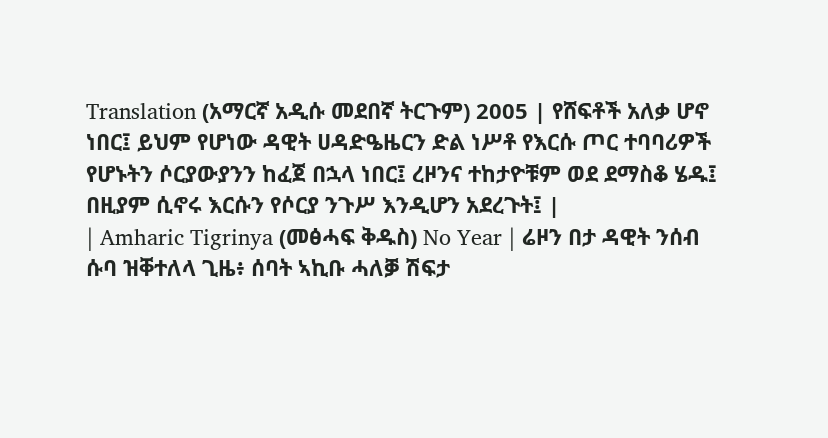Translation (አማርኛ አዲሱ መደበኛ ትርጉም) 2005 | የሸፍቶች አለቃ ሆኖ ነበር፤ ይህም የሆነው ዳዊት ሀዳድዔዜርን ድል ነሥቶ የእርሱ ጦር ተባባሪዎች የሆኑትን ሶርያውያንን ከፈጀ በኋላ ነበር፤ ረዞንና ተከታዮቹም ወደ ደማስቆ ሄዱ፤ በዚያም ሲኖሩ እርሱን የሶርያ ንጉሥ እንዲሆን አደረጉት፤ |
| Amharic Tigrinya (መፅሓፍ ቅዱስ) No Year | ሬዞን በታ ዳዊት ንሰብ ሱባ ዝቐተለላ ጊዜ፥ ሰባት ኣኪቡ ሓለቓ ሽፍታ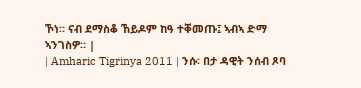ኾነ። ናብ ደማስቆ ኸይዶም ከዓ ተቐመጡ፤ ኣብኣ ድማ ኣንገስዎ። |
| Amharic Tigrinya 2011 | ንሱ፡ በታ ዳዊት ንሰብ ጾባ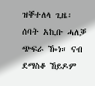ዝቐተለላ ጊዜ፡ ሰባት አኪቡ ሓለቓ ጭፍራ ዀነ። ናብ ደማስቆ ኸይዶም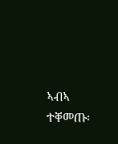ኣብኣ ተቐመጡ፡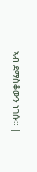ኣብ ደማስቆውን ነገሱ። |